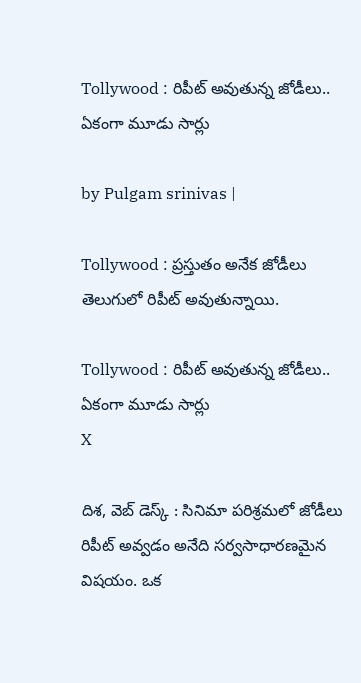Tollywood : రిపీట్ అవుతున్న జోడీలు.. ఏకంగా మూడు సార్లు

by Pulgam srinivas |

Tollywood : ప్రస్తుతం అనేక జోడీలు తెలుగులో రిపీట్ అవుతున్నాయి.

Tollywood : రిపీట్ అవుతున్న జోడీలు.. ఏకంగా మూడు సార్లు
X

దిశ, వెబ్ డెస్క్ : సినిమా పరిశ్రమలో జోడీలు రిపీట్ అవ్వడం అనేది సర్వసాధారణమైన విషయం. ఒక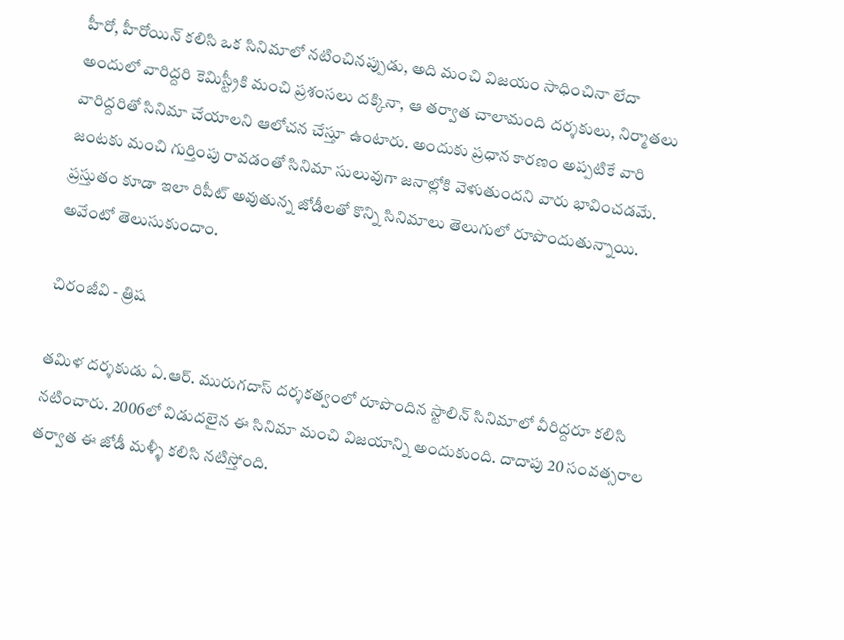హీరో, హీరోయిన్ కలిసి ఒక సినిమాలో నటించినప్పుడు, అది మంచి విజయం సాధించినా లేదా అందులో వారిద్దరి కెమిస్ట్రీకి మంచి ప్రశంసలు దక్కినా, ఆ తర్వాత చాలామంది దర్శకులు, నిర్మాతలు వారిద్దరితో సినిమా చేయాలని ఆలోచన చేస్తూ ఉంటారు. అందుకు ప్రధాన కారణం అప్పటికే వారి జంటకు మంచి గుర్తింపు రావడంతో సినిమా సులువుగా జనాల్లోకి వెళుతుందని వారు భావించడమే. ప్రస్తుతం కూడా ఇలా రిపీట్ అవుతున్న జోడీలతో కొన్ని సినిమాలు తెలుగులో రూపొందుతున్నాయి. అవేంటో తెలుసుకుందాం.

చిరంజీవి - త్రిష

తమిళ దర్శకుడు ఏ.ఆర్. మురుగదాస్ దర్శకత్వంలో రూపొందిన స్టాలిన్ సినిమాలో వీరిద్దరూ కలిసి నటించారు. 2006లో విడుదలైన ఈ సినిమా మంచి విజయాన్ని అందుకుంది. దాదాపు 20 సంవత్సరాల తర్వాత ఈ జోడీ మళ్ళీ కలిసి నటిస్తోంది.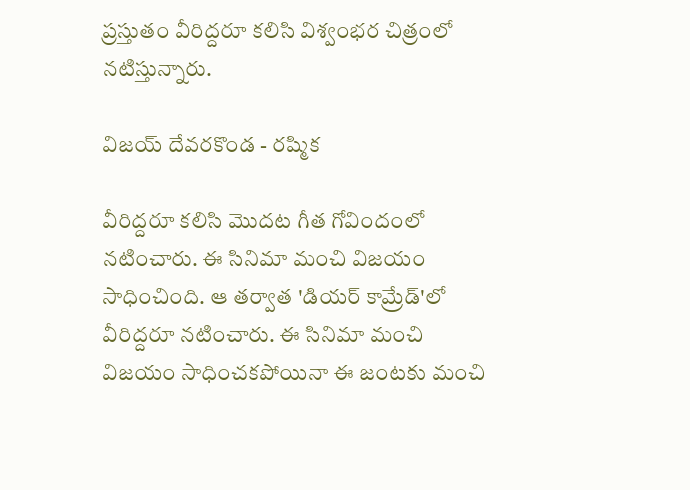ప్రస్తుతం వీరిద్దరూ కలిసి విశ్వంభర చిత్రంలో నటిస్తున్నారు.

విజయ్ దేవరకొండ - రష్మిక

వీరిద్దరూ కలిసి మొదట గీత గోవిందంలో నటించారు. ఈ సినిమా మంచి విజయం సాధించింది. ఆ తర్వాత 'డియర్ కామ్రేడ్'లో వీరిద్దరూ నటించారు. ఈ సినిమా మంచి విజయం సాధించకపోయినా ఈ జంటకు మంచి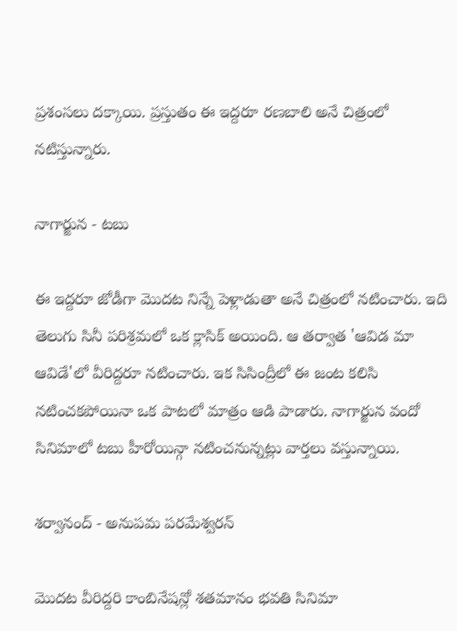ప్రశంసలు దక్కాయి. ప్రస్తుతం ఈ ఇద్దరూ రణబాలి అనే చిత్రంలో నటిస్తున్నారు.

నాగార్జున - టబు

ఈ ఇద్దరూ జోడీగా మొదట నిన్నే పెళ్లాడుతా అనే చిత్రంలో నటించారు. ఇది తెలుగు సినీ పరిశ్రమలో ఒక క్లాసిక్ అయింది. ఆ తర్వాత 'ఆవిడ మా ఆవిడే'లో వీరిద్దరూ నటించారు. ఇక సిసింద్రీలో ఈ జంట కలిసి నటించకపోయినా ఒక పాటలో మాత్రం ఆడి పాడారు. నాగార్జున వందో సినిమాలో టబు హీరోయిన్గా నటించనున్నట్లు వార్తలు వస్తున్నాయి.

శర్వానంద్ - అనుపమ పరమేశ్వరన్

మొదట వీరిద్దరి కాంబినేషన్లో శతమానం భవతి సినిమా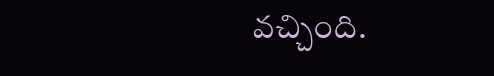వచ్చింది.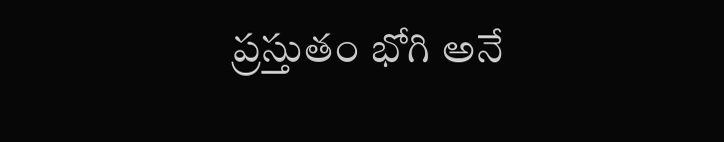ప్రస్తుతం భోగి అనే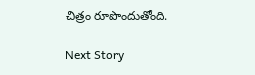చిత్రం రూపొందుతోంది.

Next Story